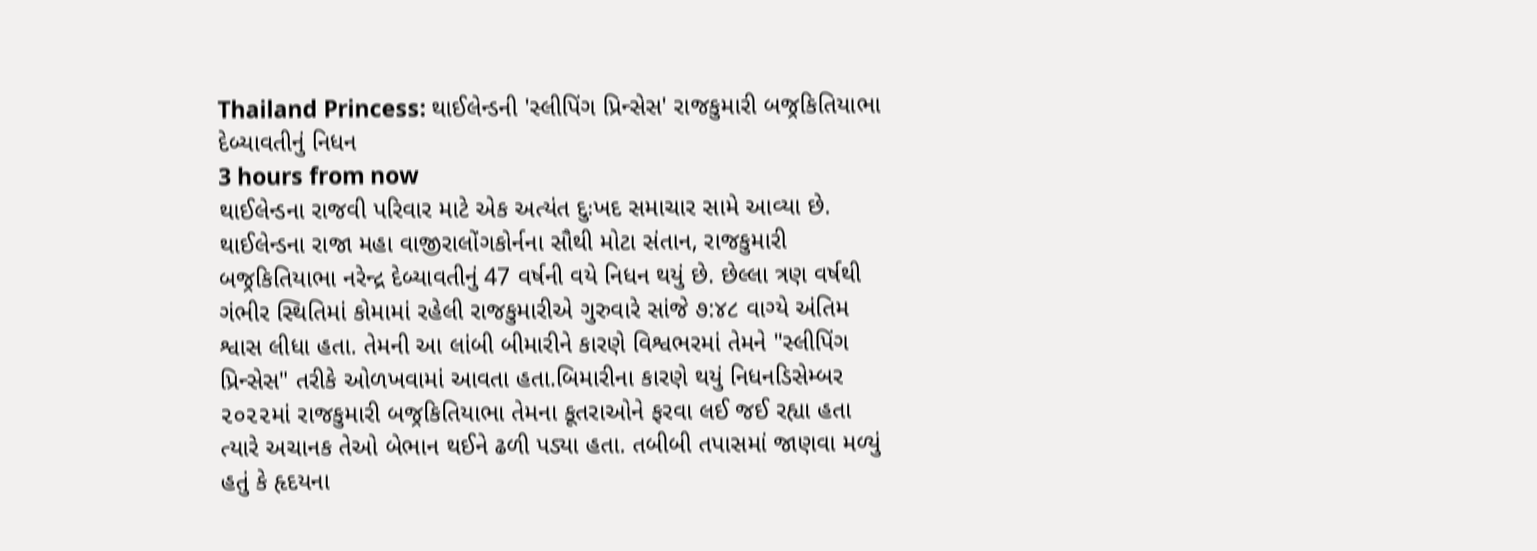Thailand Princess: થાઈલેન્ડની 'સ્લીપિંગ પ્રિન્સેસ' રાજકુમારી બજ્રકિતિયાભા દેબ્યાવતીનું નિધન
3 hours from now
થાઈલેન્ડના રાજવી પરિવાર માટે એક અત્યંત દુઃખદ સમાચાર સામે આવ્યા છે. થાઈલેન્ડના રાજા મહા વાજીરાલોંગકોર્નના સૌથી મોટા સંતાન, રાજકુમારી બજ્રકિતિયાભા નરેન્દ્ર દેબ્યાવતીનું 47 વર્ષની વયે નિધન થયું છે. છેલ્લા ત્રણ વર્ષથી ગંભીર સ્થિતિમાં કોમામાં રહેલી રાજકુમારીએ ગુરુવારે સાંજે ૭:૪૮ વાગ્યે અંતિમ શ્વાસ લીધા હતા. તેમની આ લાંબી બીમારીને કારણે વિશ્વભરમાં તેમને "સ્લીપિંગ પ્રિન્સેસ" તરીકે ઓળખવામાં આવતા હતા.બિમારીના કારણે થયું નિધનડિસેમ્બર ૨૦૨૨માં રાજકુમારી બજ્રકિતિયાભા તેમના કૂતરાઓને ફરવા લઈ જઈ રહ્યા હતા ત્યારે અચાનક તેઓ બેભાન થઈને ઢળી પડ્યા હતા. તબીબી તપાસમાં જાણવા મળ્યું હતું કે હૃદયના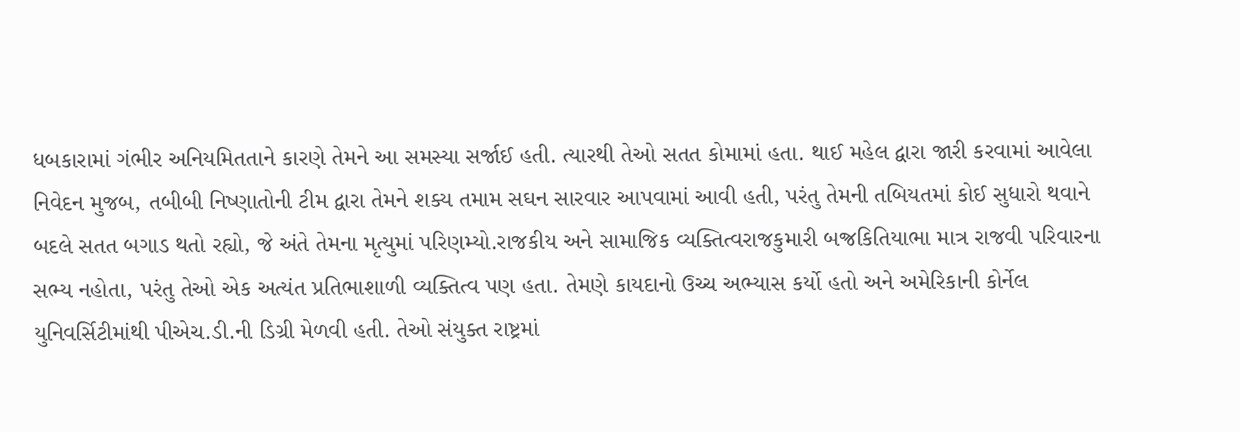ધબકારામાં ગંભીર અનિયમિતતાને કારણે તેમને આ સમસ્યા સર્જાઈ હતી. ત્યારથી તેઓ સતત કોમામાં હતા. થાઈ મહેલ દ્વારા જારી કરવામાં આવેલા નિવેદન મુજબ, તબીબી નિષ્ણાતોની ટીમ દ્વારા તેમને શક્ય તમામ સઘન સારવાર આપવામાં આવી હતી, પરંતુ તેમની તબિયતમાં કોઈ સુધારો થવાને બદલે સતત બગાડ થતો રહ્યો, જે અંતે તેમના મૃત્યુમાં પરિણમ્યો.રાજકીય અને સામાજિક વ્યક્તિત્વરાજકુમારી બજ્રકિતિયાભા માત્ર રાજવી પરિવારના સભ્ય નહોતા, પરંતુ તેઓ એક અત્યંત પ્રતિભાશાળી વ્યક્તિત્વ પણ હતા. તેમણે કાયદાનો ઉચ્ચ અભ્યાસ કર્યો હતો અને અમેરિકાની કોર્નેલ યુનિવર્સિટીમાંથી પીએચ.ડી.ની ડિગ્રી મેળવી હતી. તેઓ સંયુક્ત રાષ્ટ્રમાં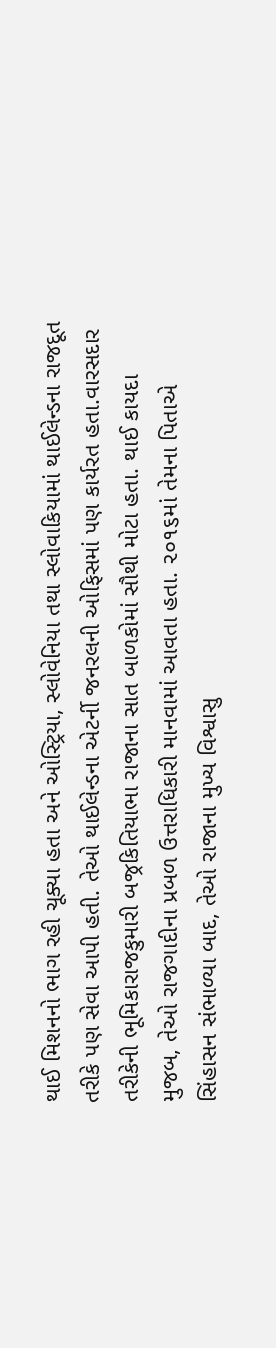થાઈ મિશનનો ભાગ રહી ચૂક્યા હતા અને ઓસ્ટ્રિયા, સ્લોવેનિયા તથા સ્લોવાકિયામાં થાઈલેન્ડના રાજદૂત તરીકે પણ સેવા આપી હતી. તેઓ થાઈલેન્ડના એટર્ની જનરલની ઓફિસમાં પણ કાર્યરત હતા.વારસદાર તરીકેની ભૂમિકારાજકુમારી બજ્રકિતિયાભા રાજાના સાત બાળકોમાં સૌથી મોટા હતા. થાઈ કાયદા મુજબ, તેઓ રાજગાદીના પ્રબળ ઉત્તરાધિકારી માનવામાં આવતા હતા. ૨૦૧૬માં તેમના પિતાએ સિંહાસન સંભાળ્યા બાદ, તેઓ રાજાના મુખ્ય વિશ્વાસુ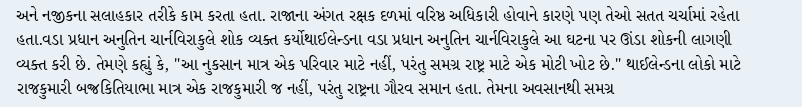અને નજીકના સલાહકાર તરીકે કામ કરતા હતા. રાજાના અંગત રક્ષક દળમાં વરિષ્ઠ અધિકારી હોવાને કારણે પણ તેઓ સતત ચર્ચામાં રહેતા હતા.વડા પ્રધાન અનુતિન ચાર્નવિરાકુલે શોક વ્યક્ત કર્યોથાઈલેન્ડના વડા પ્રધાન અનુતિન ચાર્નવિરાકુલે આ ઘટના પર ઊંડા શોકની લાગણી વ્યક્ત કરી છે. તેમણે કહ્યું કે, "આ નુકસાન માત્ર એક પરિવાર માટે નહીં, પરંતુ સમગ્ર રાષ્ટ્ર માટે એક મોટી ખોટ છે." થાઈલેન્ડના લોકો માટે રાજકુમારી બજ્રકિતિયાભા માત્ર એક રાજકુમારી જ નહીં, પરંતુ રાષ્ટ્રના ગૌરવ સમાન હતા. તેમના અવસાનથી સમગ્ર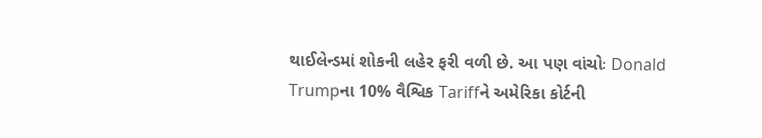થાઈલેન્ડમાં શોકની લહેર ફરી વળી છે. આ પણ વાંચોઃ Donald Trumpના 10% વૈશ્વિક Tariffને અમેરિકા કોર્ટની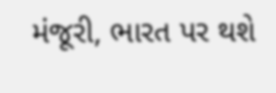મંજૂરી, ભારત પર થશે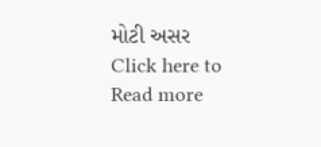મોટી અસર
Click here to Read more